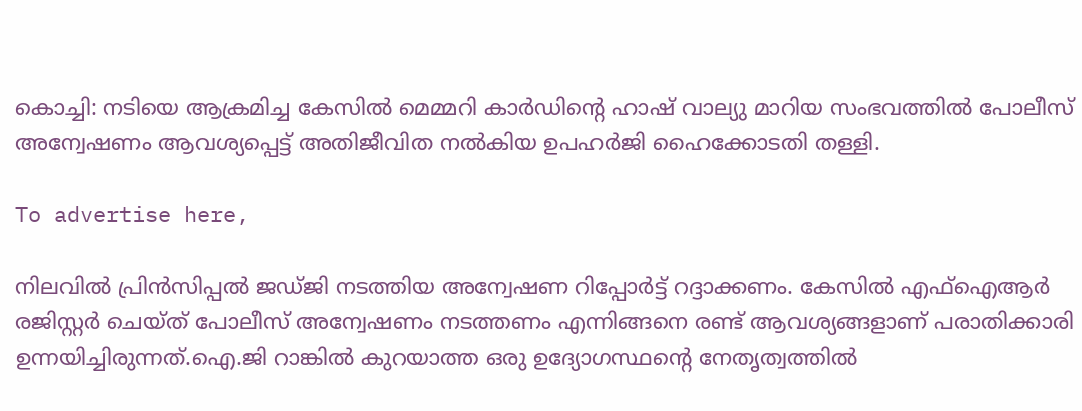കൊച്ചി: നടിയെ ആക്രമിച്ച കേസില്‍ മെമ്മറി കാര്‍ഡിന്റെ ഹാഷ് വാല്യു മാറിയ സംഭവത്തില്‍ പോലീസ് അന്വേഷണം ആവശ്യപ്പെട്ട് അതിജീവിത നല്‍കിയ ഉപഹര്‍ജി ഹൈക്കോടതി തള്ളി.

To advertise here,

നിലവില്‍ പ്രിന്‍സിപ്പല്‍ ജഡ്ജി നടത്തിയ അന്വേഷണ റിപ്പോര്‍ട്ട് റദ്ദാക്കണം. കേസില്‍ എഫ്‌ഐആര്‍ രജിസ്റ്റര്‍ ചെയ്ത് പോലീസ് അന്വേഷണം നടത്തണം എന്നിങ്ങനെ രണ്ട് ആവശ്യങ്ങളാണ് പരാതിക്കാരി ഉന്നയിച്ചിരുന്നത്.ഐ.ജി റാങ്കില്‍ കുറയാത്ത ഒരു ഉദ്യോഗസ്ഥന്റെ നേതൃത്വത്തില്‍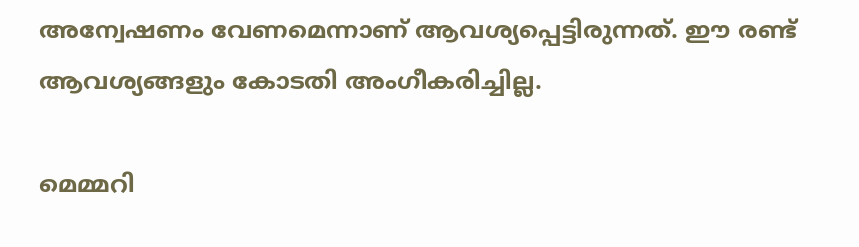അന്വേഷണം വേണമെന്നാണ് ആവശ്യപ്പെട്ടിരുന്നത്. ഈ രണ്ട് ആവശ്യങ്ങളും കോടതി അംഗീകരിച്ചില്ല.

മെമ്മറി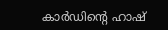കാര്‍ഡിന്റെ ഹാഷ്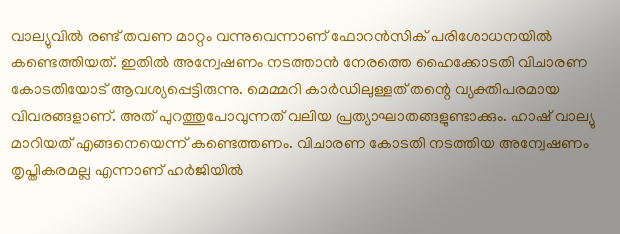വാല്യുവില്‍ രണ്ട് തവണ മാറ്റം വന്നുവെന്നാണ് ഫോറന്‍സിക് പരിശോധനയില്‍ കണ്ടെത്തിയത്. ഇതില്‍ അന്വേഷണം നടത്താന്‍ നേരത്തെ ഹൈക്കോടതി വിചാരണ കോടതിയോട് ആവശ്യപ്പെട്ടിരുന്നു. മെമ്മറി കാര്‍ഡിലുള്ളത് തന്റെ വ്യക്തിപരമായ വിവരങ്ങളാണ്. അത് പുറത്തുപോവുന്നത് വലിയ പ്രത്യാഘാതങ്ങളുണ്ടാക്കും. ഹാഷ് വാല്യു മാറിയത് എങ്ങനെയെന്ന് കണ്ടെത്തണം. വിചാരണ കോടതി നടത്തിയ അന്വേഷണം തൃപ്തികരമല്ല എന്നാണ് ഹര്‍ജിയില്‍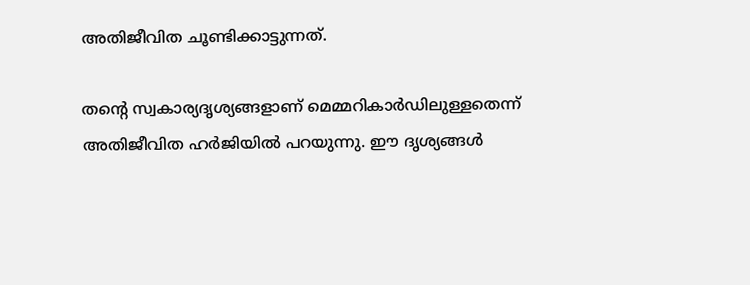അതിജീവിത ചൂണ്ടിക്കാട്ടുന്നത്.

തന്റെ സ്വകാര്യദൃശ്യങ്ങളാണ് മെമ്മറികാര്‍ഡിലുള്ളതെന്ന് അതിജീവിത ഹര്‍ജിയില്‍ പറയുന്നു. ഈ ദൃശ്യങ്ങള്‍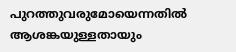പുറത്തുവരുമോയെന്നതില്‍ ആശങ്കയുള്ളതായും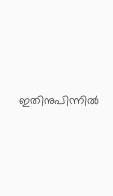ഇതിനുപിന്നില്‍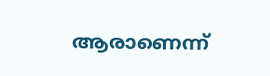ആരാണെന്ന്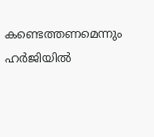കണ്ടെത്തണമെന്നും ഹര്‍ജിയില്‍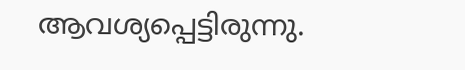ആവശ്യപ്പെട്ടിരുന്നു.